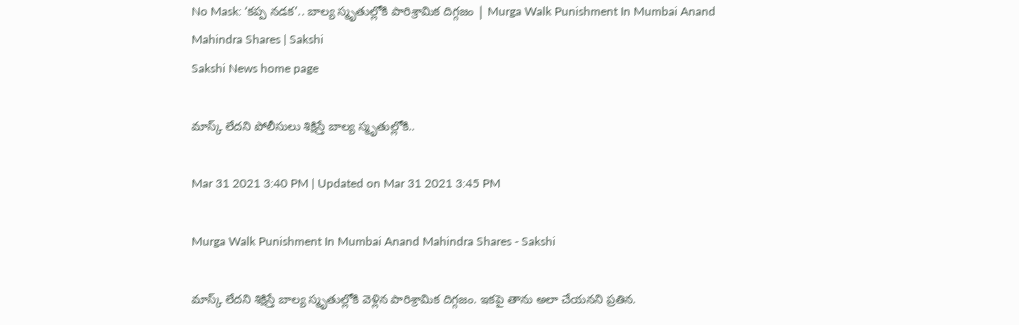No Mask: ‘కప్ప నడక’.. బాల్య స్మృతుల్లోకి పారిశ్రామిక దిగ్గజం | Murga Walk Punishment In Mumbai Anand Mahindra Shares | Sakshi
Sakshi News home page

మాస్క్‌ లేదని పోలీసులు శిక్షిస్తే బాల్య స్మృతుల్లోకి..

Mar 31 2021 3:40 PM | Updated on Mar 31 2021 3:45 PM

Murga Walk Punishment In Mumbai Anand Mahindra Shares - Sakshi

మాస్క్‌ లేదని శిక్షిస్తే బాల్య స్మృతుల్లోకి వెళ్లిన పారిశ్రామిక దిగ్గజం. ఇకపై తాను అలా చేయనని ప్రతిన.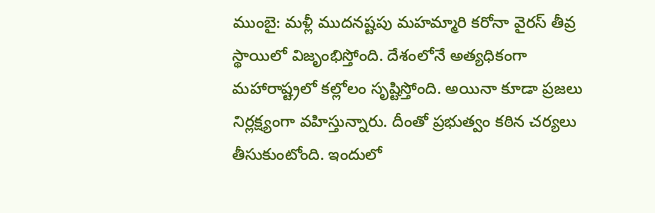ముంబై: మళ్లీ ముదనష్టపు మహమ్మారి కరోనా వైరస్‌ తీవ్ర స్థాయిలో విజృంభిస్తోంది. దేశంలోనే అత్యధికంగా మహారాష్ట్రలో కల్లోలం సృష్టిస్తోంది. అయినా కూడా ప్రజలు నిర్లక్ష్యంగా వహిస్తున్నారు. దీంతో ప్రభుత్వం కఠిన చర్యలు తీసుకుంటోంది. ఇందులో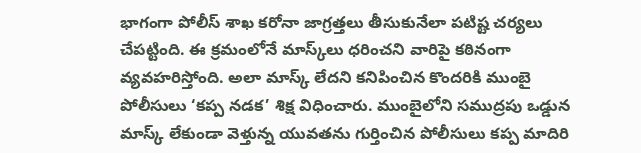భాగంగా పోలీస్‌ శాఖ కరోనా జాగ్రత్తలు తీసుకునేలా పటిష్ట చర్యలు చేపట్టింది. ఈ క్రమంలోనే మాస్క్‌లు ధరించని వారిపై కఠినంగా వ్యవహరిస్తోంది. అలా మాస్క్‌ లేదని కనిపించిన కొందరికి ముంబై పోలీసులు ‘కప్ప నడక’ శిక్ష విధించారు. ముంబైలోని సముద్రపు ఒడ్డున మాస్క్‌ లేకుండా వెళ్తున్న యువతను గుర్తించిన పోలీసులు కప్ప మాదిరి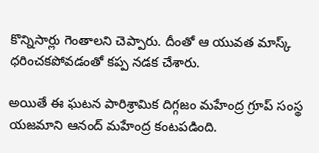కొన్నిసార్లు గెంతాలని చెప్పారు. దీంతో ఆ యువత మాస్క్‌ ధరించకపోవడంతో కప్ప నడక చేశారు.

అయితే ఈ ఘటన పారిశ్రామిక దిగ్గజం మహేంద్ర గ్రూప్‌ సంస్థ యజమాని ఆనంద్‌ మహేంద్ర కంటపడింది.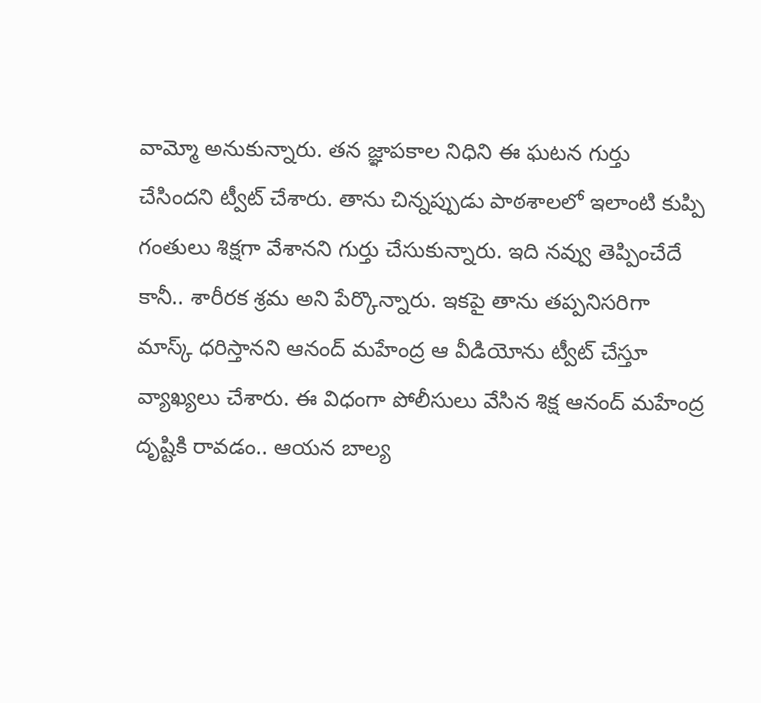వామ్మో అనుకున్నారు. తన జ్ఞాపకాల నిధిని ఈ ఘటన గుర్తు చేసిందని ట్వీట్‌ చేశారు. తాను చిన్నప్పుడు పాఠశాలలో ఇలాంటి కుప్పి గంతులు శిక్షగా వేశానని గుర్తు చేసుకున్నారు. ఇది నవ్వు తెప్పించేదే కానీ.. శారీరక శ్రమ అని పేర్కొన్నారు. ఇకపై తాను తప్పనిసరిగా మాస్క్‌ ధరిస్తానని ఆనంద్‌ మహేంద్ర ఆ వీడియోను ట్వీట్‌ చేస్తూ వ్యాఖ్యలు చేశారు. ఈ విధంగా పోలీసులు వేసిన శిక్ష ఆనంద్‌ మహేంద్ర దృష్టికి రావడం.. ఆయన బాల్య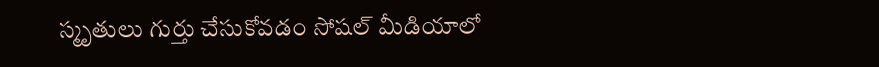స్మృతులు గుర్తు చేసుకోవడం సోషల్‌ మీడియాలో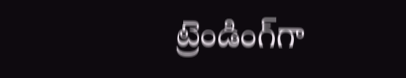ట్రెండింగ్‌గా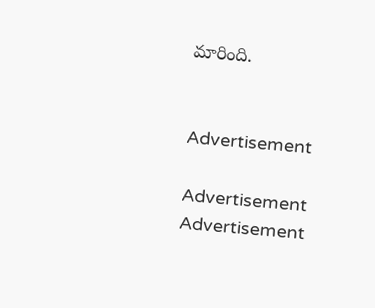మారింది.


Advertisement

Advertisement
Advertisement